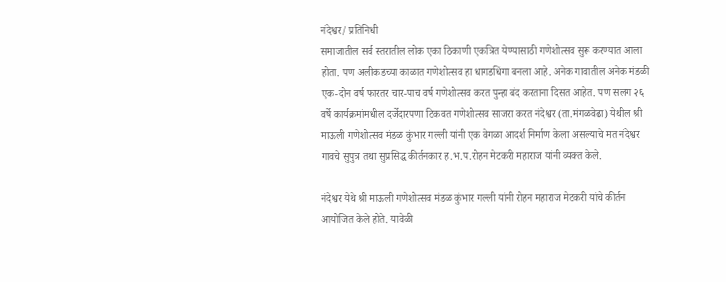नंदेश्वर/ प्रतिनिधी
समाजातील सर्व स्तरातील लोक एका ठिकाणी एकत्रित येण्यासाठी गणेशोत्सव सुरू करण्यात आला होता. पण अलीकडच्या काळात गणेशोत्सव हा धागडधिंगा बनला आहे. अनेक गावातील अनेक मंडळी एक-दोन वर्ष फारतर चार-पाच वर्ष गणेशोत्सव करत पुन्हा बंद करताना दिसत आहेत. पण सलग २६ वर्षे कार्यक्रमांमधील दर्जेदारपणा टिकवत गणेशोत्सव साजरा करत नंदेश्वर (ता.मंगळवेढा) येथील श्री माऊली गणेशोत्सव मंडळ कुंभार गल्ली यांनी एक वेगळा आदर्श निर्माण केला असल्याचे मत नंदेश्वर गावचे सुपुत्र तथा सुप्रसिद्ध कीर्तनकार ह.भ.प.रोहन मेटकरी महाराज यांनी व्यक्त केले.

नंदेश्वर येथे श्री माऊली गणेशोत्सव मंडळ कुंभार गल्ली यांनी रोहन महाराज मेटकरी यांचे कीर्तन आयोजित केले होते. यावेळी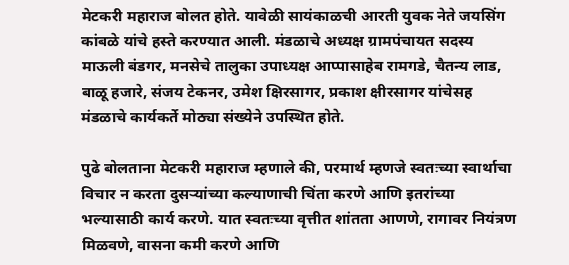मेटकरी महाराज बोलत होते. यावेळी सायंकाळची आरती युवक नेते जयसिंग कांबळे यांचे हस्ते करण्यात आली. मंडळाचे अध्यक्ष ग्रामपंचायत सदस्य माऊली बंडगर, मनसेचे तालुका उपाध्यक्ष आप्पासाहेब रामगडे, चैतन्य लाड, बाळू हजारे, संजय टेकनर, उमेश क्षिरसागर, प्रकाश क्षीरसागर यांचेसह मंडळाचे कार्यकर्ते मोठ्या संख्येने उपस्थित होते.

पुढे बोलताना मेटकरी महाराज म्हणाले की, परमार्थ म्हणजे स्वतःच्या स्वार्थाचा विचार न करता दुसऱ्यांच्या कल्याणाची चिंता करणे आणि इतरांच्या भल्यासाठी कार्य करणे. यात स्वतःच्या वृत्तीत शांतता आणणे, रागावर नियंत्रण मिळवणे, वासना कमी करणे आणि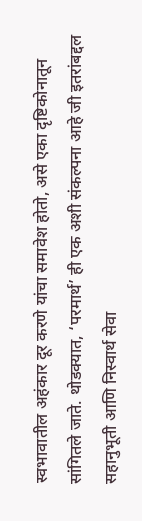स्वभावातील अहंकार दूर करणे यांचा समावेश होतो, असे एका दृष्टिकोनातून सांगितले जाते. थोडक्यात, ‘परमार्थ’ ही एक अशी संकल्पना आहे जी इतरांबद्दल सहानुभूती आणि निस्वार्थ सेवा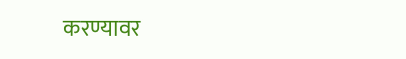करण्यावर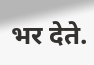भर देते.